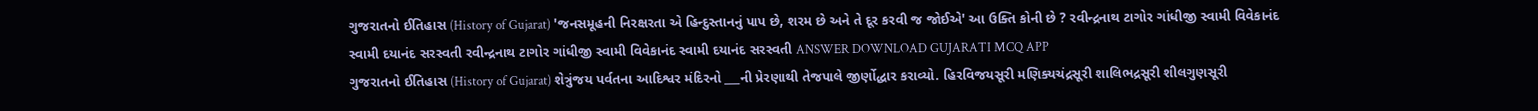ગુજરાતનો ઈતિહાસ (History of Gujarat) 'જનસમૂહની નિરક્ષરતા એ હિન્દુસ્તાનનું પાપ છે, શરમ છે અને તે દૂર કરવી જ જોઈએ' આ ઉક્તિ કોની છે ? રવીન્દ્રનાથ ટાગોર ગાંધીજી સ્વામી વિવેકાનંદ સ્વામી દયાનંદ સરસ્વતી રવીન્દ્રનાથ ટાગોર ગાંધીજી સ્વામી વિવેકાનંદ સ્વામી દયાનંદ સરસ્વતી ANSWER DOWNLOAD GUJARATI MCQ APP
ગુજરાતનો ઈતિહાસ (History of Gujarat) શેત્રુંજય પર્વતના આદિશ્વર મંદિરનો ___ની પ્રેરણાથી તેજપાલે જીર્ણોદ્ધાર કરાવ્યો. હિરવિજયસૂરી મણિક્યચંદ્રસૂરી શાલિભદ્રસૂરી શીલગુણસૂરી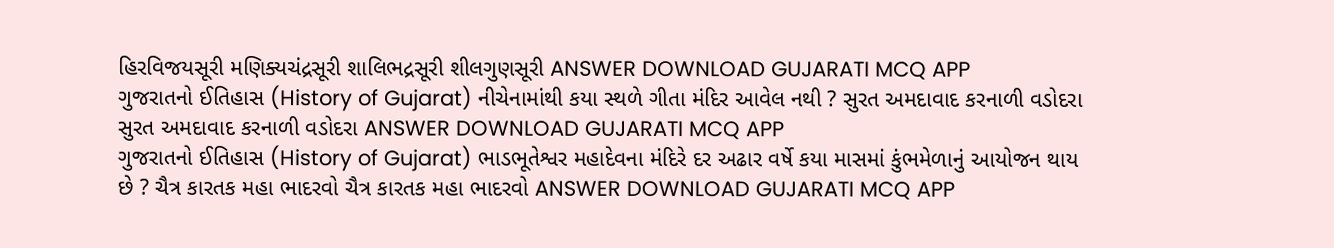હિરવિજયસૂરી મણિક્યચંદ્રસૂરી શાલિભદ્રસૂરી શીલગુણસૂરી ANSWER DOWNLOAD GUJARATI MCQ APP
ગુજરાતનો ઈતિહાસ (History of Gujarat) નીચેનામાંથી કયા સ્થળે ગીતા મંદિર આવેલ નથી ? સુરત અમદાવાદ કરનાળી વડોદરા સુરત અમદાવાદ કરનાળી વડોદરા ANSWER DOWNLOAD GUJARATI MCQ APP
ગુજરાતનો ઈતિહાસ (History of Gujarat) ભાડભૂતેશ્વર મહાદેવના મંદિરે દર અઢાર વર્ષે કયા માસમાં કુંભમેળાનું આયોજન થાય છે ? ચૈત્ર કારતક મહા ભાદરવો ચૈત્ર કારતક મહા ભાદરવો ANSWER DOWNLOAD GUJARATI MCQ APP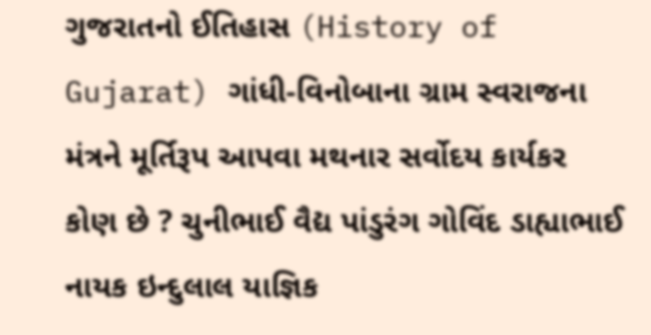ગુજરાતનો ઈતિહાસ (History of Gujarat) ગાંધી-વિનોબાના ગ્રામ સ્વરાજના મંત્રને મૂર્તિરૂપ આપવા મથનાર સર્વોદય કાર્યકર કોણ છે ? ચુનીભાઈ વૈદ્ય પાંડુરંગ ગોવિંદ ડાહ્યાભાઈ નાયક ઇન્દુલાલ યાજ્ઞિક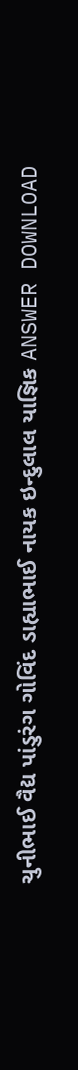ચુનીભાઈ વૈદ્ય પાંડુરંગ ગોવિંદ ડાહ્યાભાઈ નાયક ઇન્દુલાલ યાજ્ઞિક ANSWER DOWNLOAD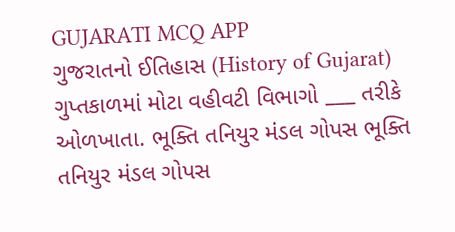GUJARATI MCQ APP
ગુજરાતનો ઈતિહાસ (History of Gujarat) ગુપ્તકાળમાં મોટા વહીવટી વિભાગો ___ તરીકે ઓળખાતા. ભૂક્તિ તનિયુર મંડલ ગોપસ ભૂક્તિ તનિયુર મંડલ ગોપસ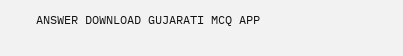ANSWER DOWNLOAD GUJARATI MCQ APP